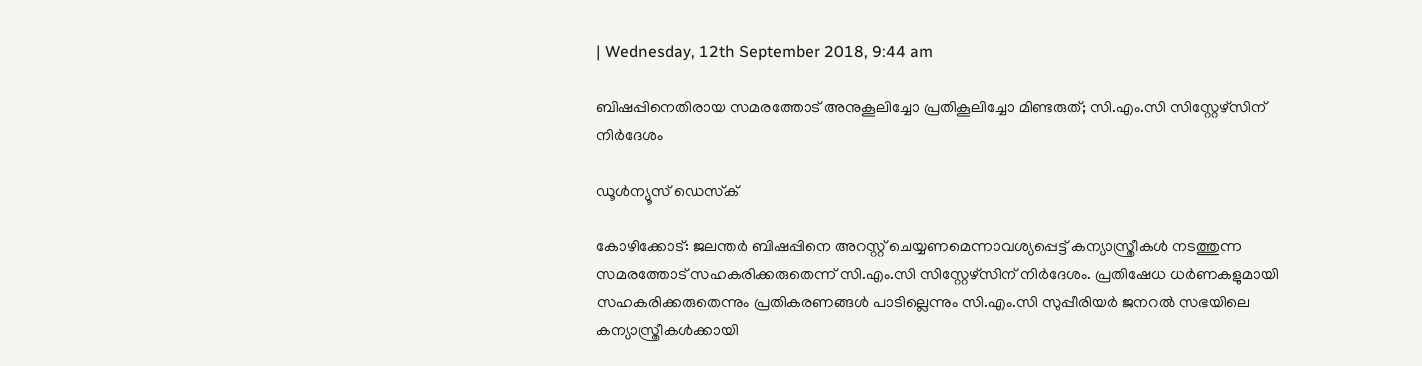| Wednesday, 12th September 2018, 9:44 am

ബിഷപ്പിനെതിരായ സമരത്തോട് അനുകൂലിച്ചോ പ്രതികൂലിച്ചോ മിണ്ടരുത്; സി.എം.സി സിസ്റ്റേഴ്‌സിന് നിര്‍ദേശം

ഡൂള്‍ന്യൂസ് ഡെസ്‌ക്

കോഴിക്കോട്: ജലന്തര്‍ ബിഷപ്പിനെ അറസ്റ്റ് ചെയ്യണമെന്നാവശ്യപ്പെട്ട് കന്യാസ്ത്രീകള്‍ നടത്തുന്ന സമരത്തോട് സഹകരിക്കരുതെന്ന് സി.എം.സി സിസ്റ്റേഴ്‌സിന് നിര്‍ദേശം. പ്രതിഷേധ ധര്‍ണകളുമായി സഹകരിക്കരുതെന്നും പ്രതികരണങ്ങള്‍ പാടില്ലെന്നും സി.എം.സി സുപ്പീരിയര്‍ ജനറല്‍ സഭയിലെ കന്യാസ്ത്രീകള്‍ക്കായി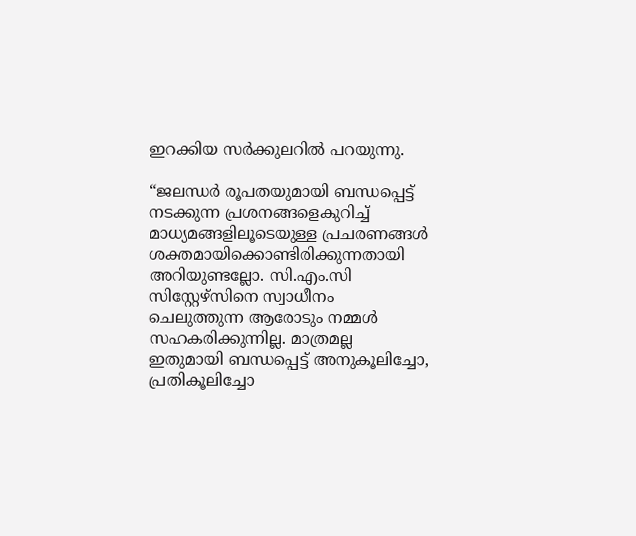ഇറക്കിയ സര്‍ക്കുലറില്‍ പറയുന്നു.

“ജലന്ധര്‍ രൂപതയുമായി ബന്ധപ്പെട്ട് നടക്കുന്ന പ്രശനങ്ങളെകുറിച്ച് മാധ്യമങ്ങളിലൂടെയുള്ള പ്രചരണങ്ങള്‍ ശക്തമായിക്കൊണ്ടിരിക്കുന്നതായി അറിയുണ്ടല്ലോ. സി.എം.സി സിസ്റ്റേഴ്‌സിനെ സ്വാധീനം ചെലുത്തുന്ന ആരോടും നമ്മള്‍ സഹകരിക്കുന്നില്ല. മാത്രമല്ല ഇതുമായി ബന്ധപ്പെട്ട് അനുകൂലിച്ചോ, പ്രതികൂലിച്ചോ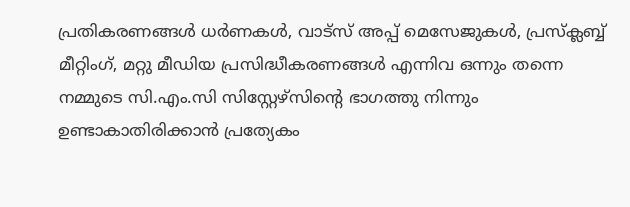പ്രതികരണങ്ങള്‍ ധര്‍ണകള്‍, വാട്‌സ് അപ്പ് മെസേജുകള്‍, പ്രസ്‌ക്ലബ്ബ് മീറ്റിംഗ്, മറ്റു മീഡിയ പ്രസിദ്ധീകരണങ്ങള്‍ എന്നിവ ഒന്നും തന്നെ നമ്മുടെ സി.എം.സി സിസ്റ്റേഴ്‌സിന്റെ ഭാഗത്തു നിന്നും ഉണ്ടാകാതിരിക്കാന്‍ പ്രത്യേകം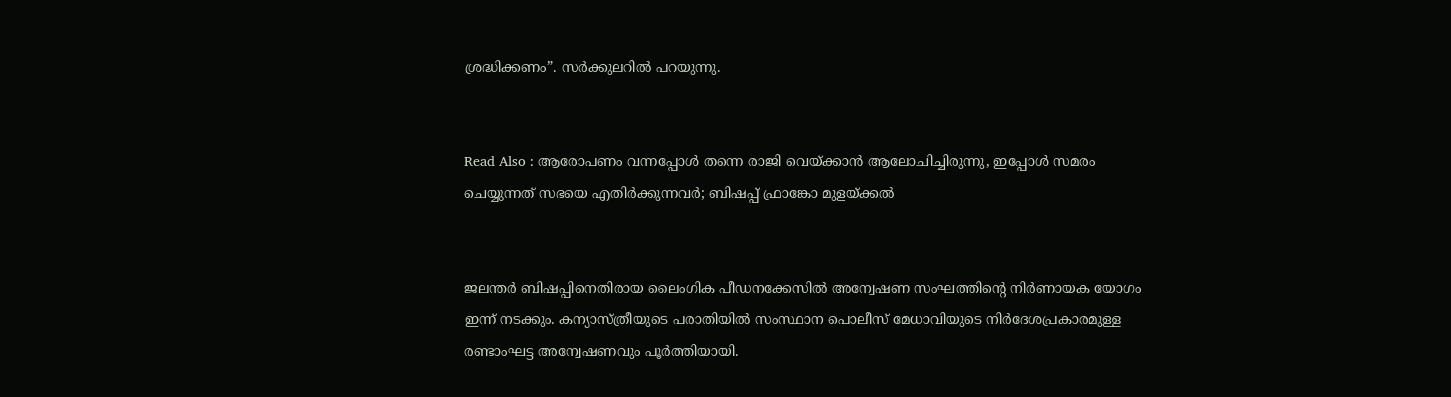ശ്രദ്ധിക്കണം”. സര്‍ക്കുലറില്‍ പറയുന്നു.


Read Also : ആരോപണം വന്നപ്പോള്‍ തന്നെ രാജി വെയ്ക്കാന്‍ ആലോചിച്ചിരുന്നു, ഇപ്പോള്‍ സമരം ചെയ്യുന്നത് സഭയെ എതിര്‍ക്കുന്നവര്‍; ബിഷപ്പ് ഫ്രാങ്കോ മുളയ്ക്കല്‍


ജലന്തര്‍ ബിഷപ്പിനെതിരായ ലൈംഗിക പീഡനക്കേസില്‍ അന്വേഷണ സംഘത്തിന്റെ നിര്‍ണായക യോഗം ഇന്ന് നടക്കും. കന്യാസ്ത്രീയുടെ പരാതിയില്‍ സംസ്ഥാന പൊലീസ് മേധാവിയുടെ നിര്‍ദേശപ്രകാരമുള്ള രണ്ടാംഘട്ട അന്വേഷണവും പൂര്‍ത്തിയായി.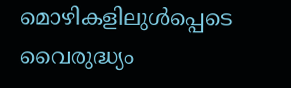മൊഴികളിലുള്‍പ്പെടെ വൈരുദ്ധ്യം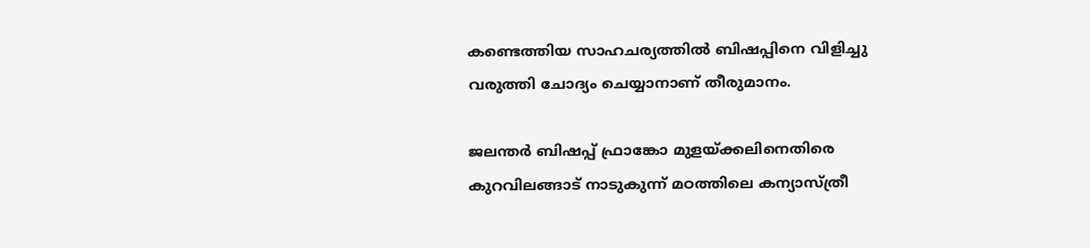കണ്ടെത്തിയ സാഹചര്യത്തില്‍ ബിഷപ്പിനെ വിളിച്ചു വരുത്തി ചോദ്യം ചെയ്യാനാണ് തീരുമാനം.

ജലന്തര്‍ ബിഷപ്പ് ഫ്രാങ്കോ മുളയ്ക്കലിനെതിരെ കുറവിലങ്ങാട് നാടുകുന്ന് മഠത്തിലെ കന്യാസ്ത്രീ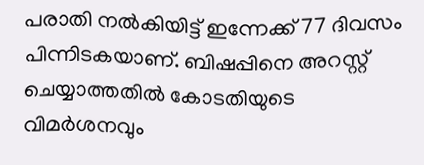പരാതി നല്‍കിയിട്ട് ഇന്നേക്ക് 77 ദിവസം പിന്നിടകയാണ്. ബിഷപ്പിനെ അറസ്റ്റ് ചെയ്യാത്തതില്‍ കോടതിയുടെ വിമര്‍ശനവും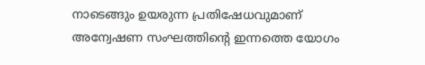നാടെങ്ങും ഉയരുന്ന പ്രതിഷേധവുമാണ് അന്വേഷണ സംഘത്തിന്റെ ഇന്നത്തെ യോഗം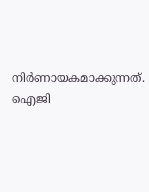നിര്‍ണായകമാക്കുന്നത്. ഐജി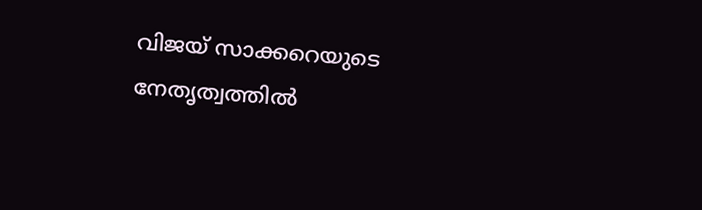വിജയ് സാക്കറെയുടെ നേതൃത്വത്തില്‍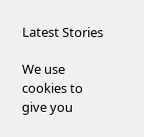Latest Stories

We use cookies to give you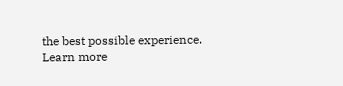the best possible experience. Learn more